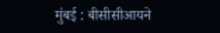मुंबई : बीसीसीआयने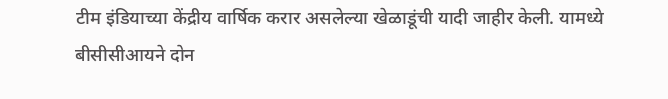टीम इंडियाच्या केंद्रीय वार्षिक करार असलेल्या खेळाडूंची यादी जाहीर केली. यामध्ये बीसीसीआयने दोन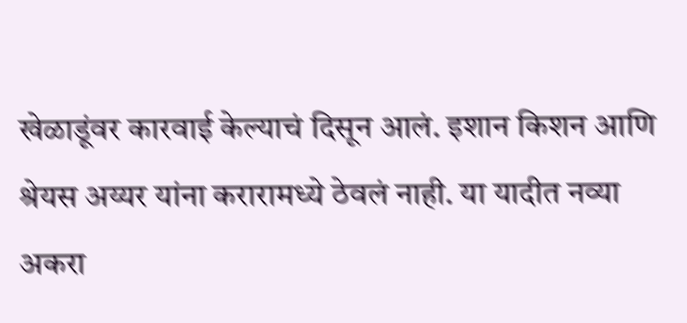खेळाडूंवर कारवाई केल्याचं दिसून आलं. इशान किशन आणि श्रेयस अय्यर यांना करारामध्ये ठेवलं नाही. या यादीत नव्या अकरा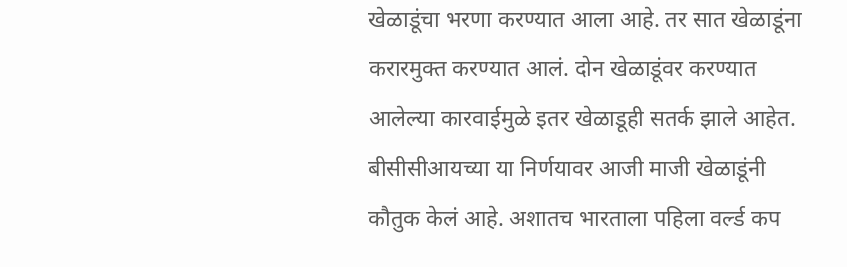खेळाडूंचा भरणा करण्यात आला आहे. तर सात खेळाडूंना करारमुक्त करण्यात आलं. दोन खेळाडूंवर करण्यात आलेल्या कारवाईमुळे इतर खेळाडूही सतर्क झाले आहेत. बीसीसीआयच्या या निर्णयावर आजी माजी खेळाडूंनी कौतुक केलं आहे. अशातच भारताला पहिला वर्ल्ड कप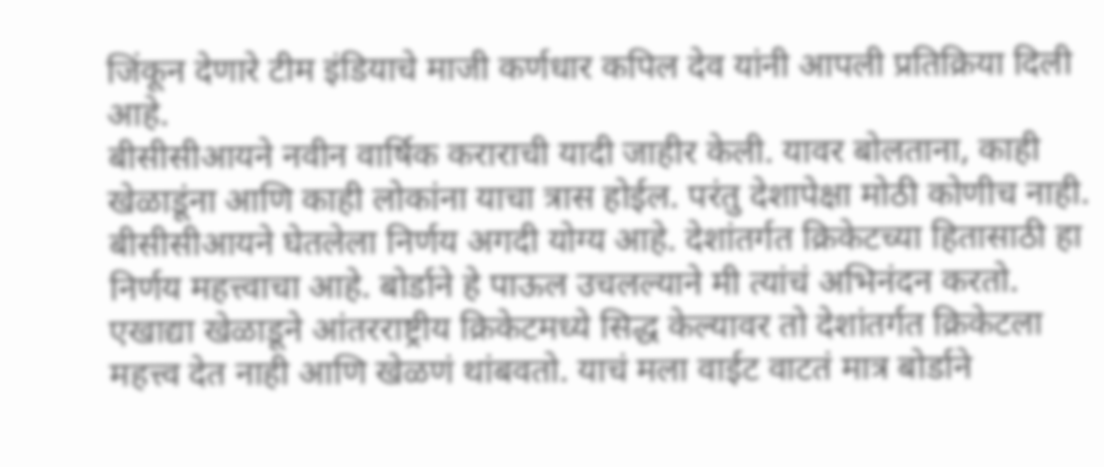जिंकून देणारे टीम इंडियाचे माजी कर्णधार कपिल देव यांनी आपली प्रतिक्रिया दिली आहे.
बीसीसीआयने नवीन वार्षिक कराराची यादी जाहीर केली. यावर बोलताना, काही खेळाडूंना आणि काही लोकांना याचा त्रास होईल. परंतु देशापेक्षा मोठी कोणीच नाही. बीसीसीआयने घेतलेला निर्णय अगदी योग्य आहे. देशांतर्गत क्रिकेटच्या हितासाठी हा निर्णय महत्त्वाचा आहे. बोर्डाने हे पाऊल उचलल्याने मी त्यांचं अभिनंदन करतो. एखाद्या खेळाडूने आंतरराष्ट्रीय क्रिकेटमध्ये सिद्ध केल्यावर तो देशांतर्गत क्रिकेटला महत्त्व देत नाही आणि खेळणं थांबवतो. याचं मला वाईट वाटतं मात्र बोर्डाने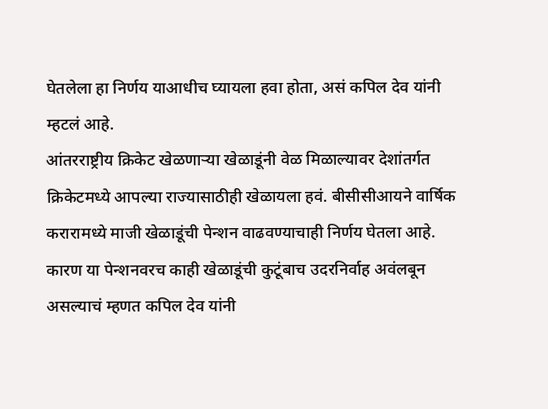घेतलेला हा निर्णय याआधीच घ्यायला हवा होता, असं कपिल देव यांनी म्हटलं आहे.
आंतरराष्ट्रीय क्रिकेट खेळणाऱ्या खेळाडूंनी वेळ मिळाल्यावर देशांतर्गत क्रिकेटमध्ये आपल्या राज्यासाठीही खेळायला हवं. बीसीसीआयने वार्षिक करारामध्ये माजी खेळाडूंची पेन्शन वाढवण्याचाही निर्णय घेतला आहे. कारण या पेन्शनवरच काही खेळाडूंची कुटूंबाच उदरनिर्वाह अवंलबून असल्याचं म्हणत कपिल देव यांनी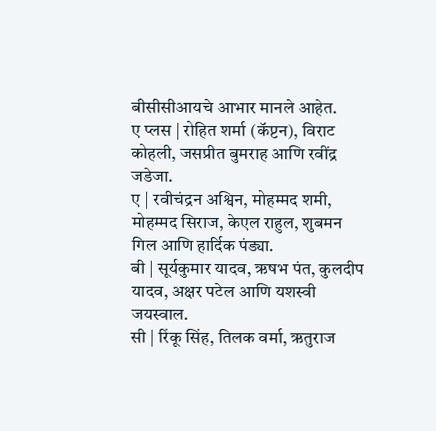बीसीसीआयचे आभार मानले आहेत.
ए प्लस | रोहित शर्मा (कॅप्टन), विराट कोहली, जसप्रीत बुमराह आणि रवींद्र जडेजा.
ए | रवीचंद्रन अश्विन, मोहम्मद शमी, मोहम्मद सिराज, केएल राहुल, शुबमन गिल आणि हार्दिक पंड्या.
बी | सूर्यकुमार यादव, ऋषभ पंत, कुलदीप यादव, अक्षर पटेल आणि यशस्वी जयस्वाल.
सी | रिंकू सिंह, तिलक वर्मा, ऋतुराज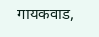गायकवाड,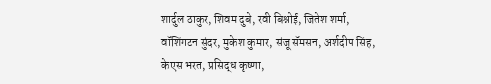शार्दुल ठाकुर, शिवम दुबे, रवी बिश्नोई, जितेश शर्मा, वॉशिंगटन सुंदर, मुकेश कुमार, संजू सॅमसन, अर्शदीप सिंह, केएस भरत, प्रसिद्ध कृष्णा,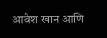आवेश खान आणि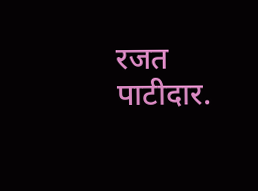रजत पाटीदार.